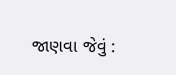જાણવા જેવું :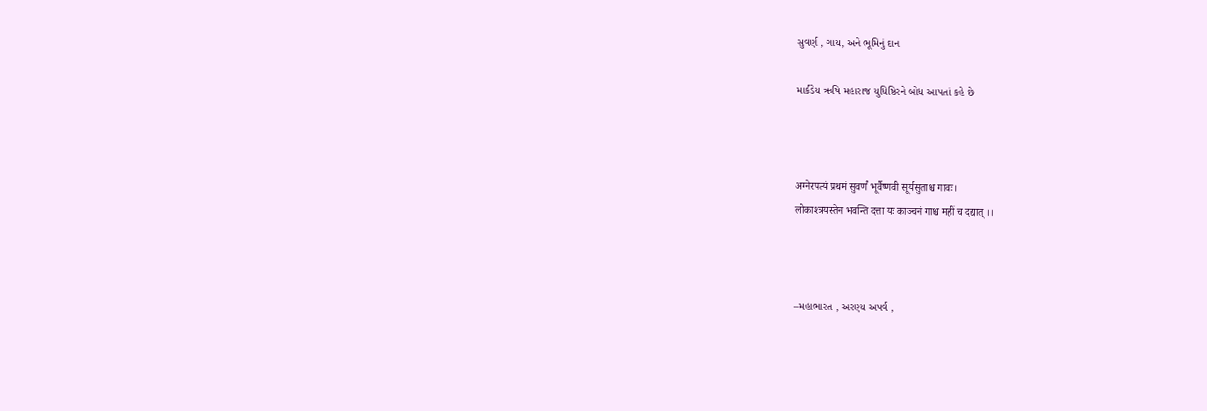સુવર્ણ , ગાય, અને ભૂમિનું દાન

માર્કંડેય ઋષિ મહારાજ યુધિષ્ઠિરને બોધ આપતાં કહે છે



अग्नेरपत्यं प्रथमं सुवर्णं भूर्वैष्णवी सूर्यसुताश्च गावः।
लोकाश्त्रयस्तेन भवन्ति दत्ता यः काञ्चनं गाश्च महीं च दद्यात् ।।



–મહાભારત , અરણ્ય અપર્વ ,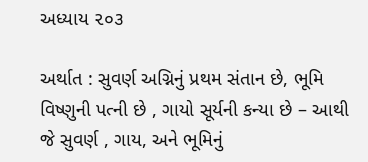અધ્યાય ૨૦૩

અર્થાત : સુવર્ણ અગ્નિનું પ્રથમ સંતાન છે, ભૂમિ વિષ્ણુની પત્ની છે , ગાયો સૂર્યની કન્યા છે – આથી જે સુવર્ણ , ગાય, અને ભૂમિનું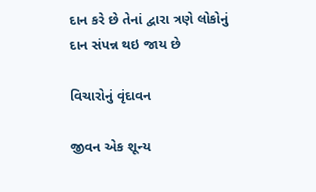દાન કરે છે તેનાં દ્વારા ત્રણે લોકોનું દાન સંપન્ન થઇ જાય છે

વિચારોનું વૃંદાવન

જીવન એક શૂન્ય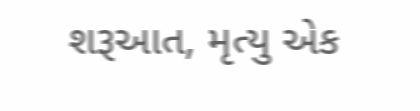શરૂઆત, મૃત્યુ એક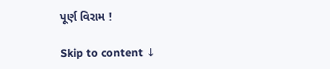પૂર્ણ વિરામ !

Skip to content ↓